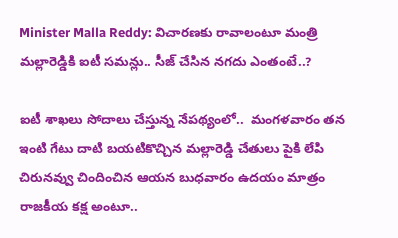Minister Malla Reddy: విచారణకు రావాలంటూ మంత్రి మల్లారెడ్డికి ఐటీ సమన్లు.. సీజ్ చేసిన నగదు ఎంతంటే..?

ఐటీ శాఖలు సోదాలు చేస్తున్న నేపథ్యంలో..  మంగళవారం తన ఇంటి గేటు దాటి బయటికొచ్చిన మల్లారెడ్డి చేతులు పైకి లేపి చిరునవ్వు చిందించిన ఆయన బుధవారం ఉదయం మాత్రం రాజకీయ కక్ష అంటూ..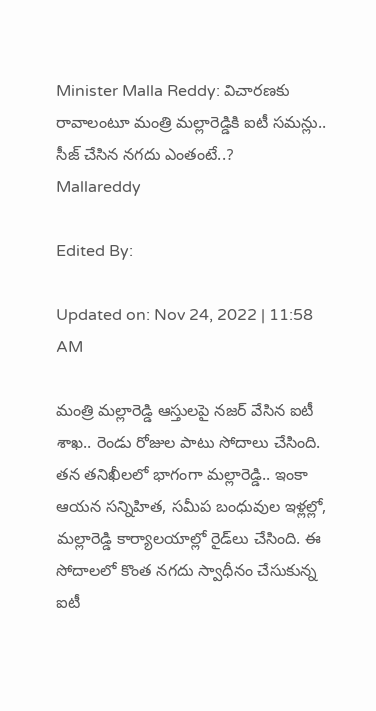Minister Malla Reddy: విచారణకు రావాలంటూ మంత్రి మల్లారెడ్డికి ఐటీ సమన్లు.. సీజ్ చేసిన నగదు ఎంతంటే..?
Mallareddy

Edited By:

Updated on: Nov 24, 2022 | 11:58 AM

మంత్రి మల్లారెడ్డి ఆస్తులపై నజర్ వేసిన ఐటీ శాఖ.. రెండు రోజుల పాటు సోదాలు చేసింది. తన తనిఖీలలో భాగంగా మల్లారెడ్డి.. ఇంకా ఆయన సన్నిహిత, సమీప బంధువుల ఇళ్లల్లో, మల్లారెడ్డి కార్యాలయాల్లో రైడ్‌లు చేసింది. ఈ సోదాలలో కొంత నగదు స్వాధీనం చేసుకున్న ఐటీ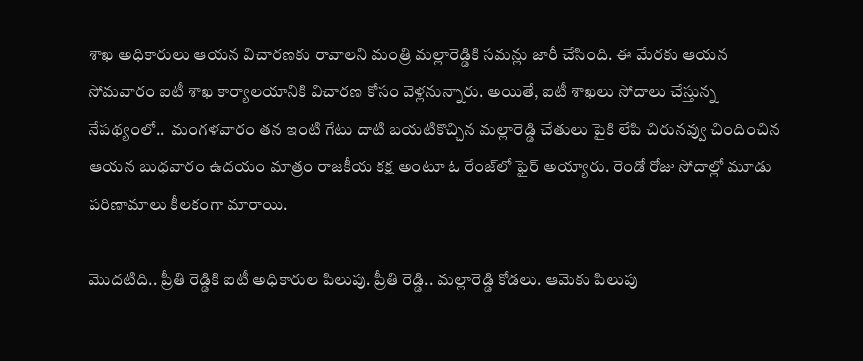శాఖ అధికారులు ఆయన విచారణకు రావాలని మంత్రి మల్లారెడ్డికి సమన్లు జారీ చేసింది. ఈ మేరకు ఆయన సోమవారం ఐటీ శాఖ కార్యాలయానికి విచారణ కోసం వెళ్లనున్నారు. అయితే, ఐటీ శాఖలు సోదాలు చేస్తున్న నేపథ్యంలో..  మంగళవారం తన ఇంటి గేటు దాటి బయటికొచ్చిన మల్లారెడ్డి చేతులు పైకి లేపి చిరునవ్వు చిందించిన ఆయన బుధవారం ఉదయం మాత్రం రాజకీయ కక్ష అంటూ ఓ రేంజ్‌లో ఫైర్ అయ్యారు. రెండో రోజు సోదాల్లో మూడు పరిణామాలు కీలకంగా మారాయి.

మొదటిది.. ప్రీతి రెడ్డికి ఐటీ అధికారుల పిలుపు. ప్రీతి రెడ్డి.. మల్లారెడ్డి కోడలు. ఆమెకు పిలుపు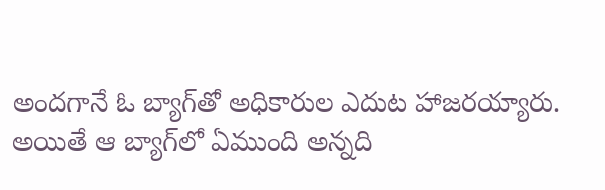అందగానే ఓ బ్యాగ్‌తో అధికారుల ఎదుట హాజరయ్యారు. అయితే ఆ బ్యాగ్‌లో ఏముంది అన్నది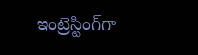ఇంట్రెస్టింగ్‌గా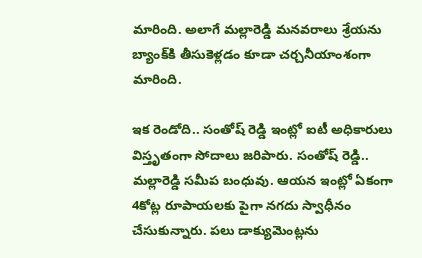మారింది. అలాగే మల్లారెడ్డి మనవరాలు శ్రేయను బ్యాంక్‌కి తీసుకెళ్లడం కూడా చర్చనీయాంశంగా మారింది.

ఇక రెండోది.. సంతోష్‌ రెడ్డి ఇంట్లో ఐటీ అధికారులు విస్తృతంగా సోదాలు జరిపారు. సంతోష్‌ రెడ్డి.. మల్లారెడ్డి సమీప బంధువు. ఆయన ఇంట్లో ఏకంగా 4కోట్ల రూపాయలకు పైగా నగదు స్వాధీనం చేసుకున్నారు. పలు డాక్యుమెంట్లను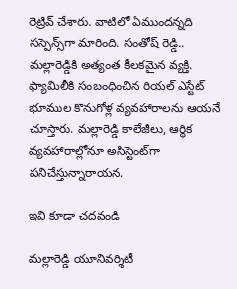రెట్రివ్ చేశారు. వాటిలో ఏముందన్నది సస్పెన్స్‌గా మారింది. సంతోష్‌ రెడ్డి.. మల్లారెడ్డికి అత్యంత కీలకమైన వ్యక్తి. ఫ్యామిలీకి సంబంధించిన రియల్‌ ఎస్టేట్‌ భూముల కొనుగోళ్ల వ్యవహారాలను ఆయనే చూస్తారు. మల్లారెడ్డి కాలేజీలు, ఆర్థిక వ్యవహారాల్లోనూ అసిస్టెంట్‌గా పనిచేస్తున్నారాయన.

ఇవి కూడా చదవండి

మల్లారెడ్డి యూనివర్శిటీ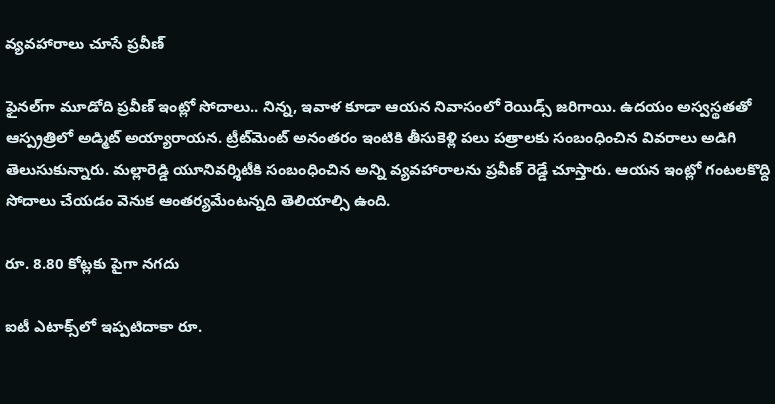వ్యవహారాలు చూసే ప్రవీణ్‌

ఫైనల్‌గా మూడోది ప్రవీణ్ ఇంట్లో సోదాలు.. నిన్న, ఇవాళ కూడా ఆయన నివాసంలో రెయిడ్స్‌ జరిగాయి. ఉదయం అస్వస్థతతో ఆస్ప్రత్రిలో అడ్మిట్ అయ్యారాయన. ట్రీట్‌మెంట్‌ అనంతరం ఇంటికి తీసుకెళ్లి పలు పత్రాలకు సంబంధించిన వివరాలు అడిగి తెలుసుకున్నారు. మల్లారెడ్డి యూనివర్శిటీకి సంబంధించిన అన్ని వ్యవహారాలను ప్రవీణ్‌ రెడ్డే చూస్తారు. ఆయన ఇంట్లో గంటలకొద్ది సోదాలు చేయడం వెనుక ఆంతర్యమేంటన్నది తెలియాల్సి ఉంది.

రూ. 8.80 కోట్లకు పైగా నగదు

ఐటీ ఎటాక్స్‌లో ఇప్పటిదాకా రూ.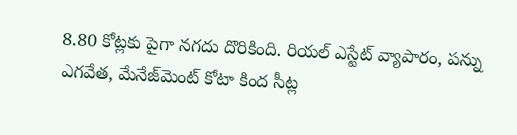8.80 కోట్లకు పైగా నగదు దొరికింది. రియల్‌ ఎస్టేట్‌ వ్యాపారం, పన్ను ఎగవేత, మేనేజ్‌మెంట్‌ కోటా కింద సీట్ల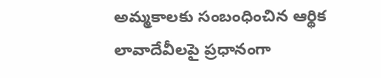అమ్మకాలకు సంబంధించిన ఆర్థిక లావాదేవీలపై ప్రధానంగా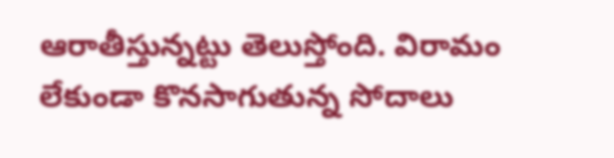ఆరాతీస్తున్నట్టు తెలుస్తోంది. విరామం లేకుండా కొనసాగుతున్న సోదాలు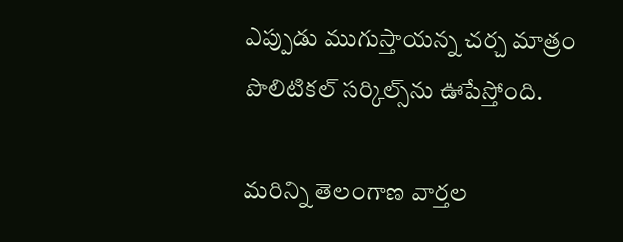ఎప్పుడు ముగుస్తాయన్న చర్చ మాత్రం పొలిటికల్ సర్కిల్స్‌ను ఊపేస్తోంది.

మరిన్ని తెలంగాణ వార్తల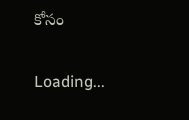కోసం

Loading...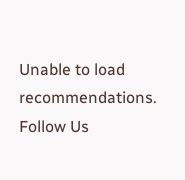Unable to load recommendations.
Follow Us